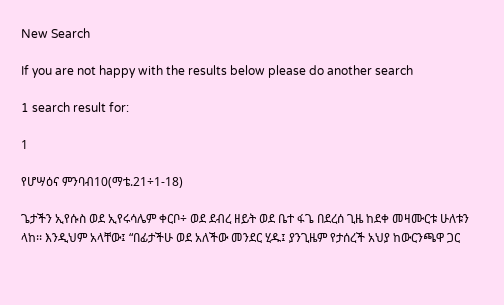New Search

If you are not happy with the results below please do another search

1 search result for:

1

የሆሣዕና ምንባብ10(ማቴ.21÷1-18)

ጌታችን ኢየሱስ ወደ ኢየሩሳሌም ቀርቦ÷ ወደ ደብረ ዘይት ወደ ቤተ ፋጌ በደረሰ ጊዜ ከደቀ መዛሙርቱ ሁለቱን ላከ፡፡ እንዲህም አላቸው፤ “በፊታችሁ ወደ አለችው መንደር ሂዱ፤ ያንጊዜም የታሰረች አህያ ከውርንጫዋ ጋር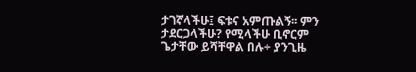ታገኛላችሁ፤ ፍቱና አምጡልኝ፡፡ ምን ታደርጋላችሁ? የሚላችሁ ቢኖርም ጌታቸው ይሻቸዋል በሉ÷ ያንጊዜ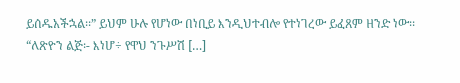ይሰዱአችኋል፡፡” ይህም ሁሉ የሆነው በነቢይ እንዲህተብሎ የተነገረው ይፈጸም ዘንድ ነው፡፡ “ለጽዮን ልጅ፡- እነሆ÷ የዋህ ንጉሥሽ […]